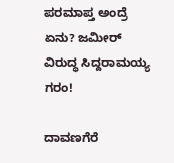ಪರಮಾಪ್ತ ಅಂದ್ರೆ ಏನು? ಜಮೀರ್ ವಿರುದ್ಧ ಸಿದ್ದರಾಮಯ್ಯ ಗರಂ!

ದಾವಣಗೆರೆ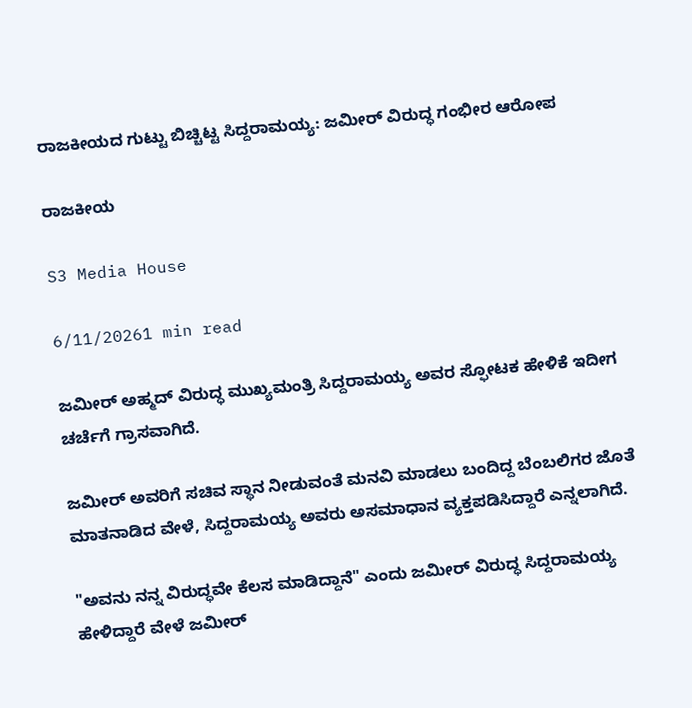ರಾಜಕೀಯದ ಗುಟ್ಟು ಬಿಚ್ಚಿಟ್ಟ ಸಿದ್ದರಾಮಯ್ಯ: ಜಮೀರ್ ವಿರುದ್ಧ ಗಂಭೀರ ಆರೋಪ

ರಾಜಕೀಯ

S3 Media House

6/11/20261 min read

ಜಮೀರ್ ಅಹ್ಮದ್ ವಿರುದ್ಧ ಮುಖ್ಯಮಂತ್ರಿ ಸಿದ್ದರಾಮಯ್ಯ ಅವರ ಸ್ಫೋಟಕ ಹೇಳಿಕೆ ಇದೀಗ ಚರ್ಚೆಗೆ ಗ್ರಾಸವಾಗಿದೆ.

ಜಮೀರ್ ಅವರಿಗೆ ಸಚಿವ ಸ್ಥಾನ ನೀಡುವಂತೆ ಮನವಿ ಮಾಡಲು ಬಂದಿದ್ದ ಬೆಂಬಲಿಗರ ಜೊತೆ ಮಾತನಾಡಿದ ವೇಳೆ, ಸಿದ್ದರಾಮಯ್ಯ ಅವರು ಅಸಮಾಧಾನ ವ್ಯಕ್ತಪಡಿಸಿದ್ದಾರೆ ಎನ್ನಲಾಗಿದೆ.

"ಅವನು ನನ್ನ ವಿರುದ್ಧವೇ ಕೆಲಸ ಮಾಡಿದ್ದಾನೆ" ಎಂದು ಜಮೀರ್ ವಿರುದ್ಧ ಸಿದ್ದರಾಮಯ್ಯ ಹೇಳಿದ್ದಾರೆ ವೇಳೆ ಜಮೀರ್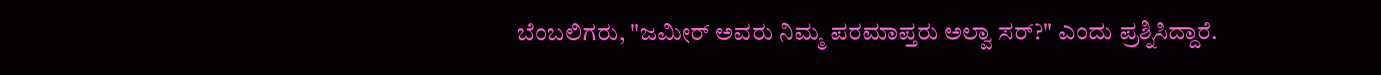ಬೆಂಬಲಿಗರು, "ಜಮೀರ್ ಅವರು ನಿಮ್ಮ ಪರಮಾಪ್ತರು ಅಲ್ವಾ ಸರ್?" ಎಂದು ಪ್ರಶ್ನಿಸಿದ್ದಾರೆ.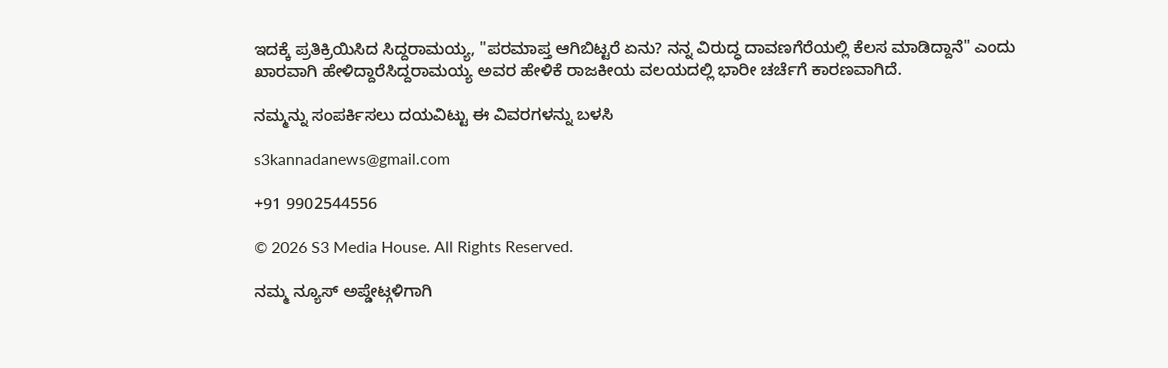ಇದಕ್ಕೆ ಪ್ರತಿಕ್ರಿಯಿಸಿದ ಸಿದ್ದರಾಮಯ್ಯ, "ಪರಮಾಪ್ತ ಆಗಿಬಿಟ್ಟರೆ ಏನು? ನನ್ನ ವಿರುದ್ಧ ದಾವಣಗೆರೆಯಲ್ಲಿ ಕೆಲಸ ಮಾಡಿದ್ದಾನೆ" ಎಂದು ಖಾರವಾಗಿ ಹೇಳಿದ್ದಾರೆಸಿದ್ದರಾಮಯ್ಯ ಅವರ ಹೇಳಿಕೆ ರಾಜಕೀಯ ವಲಯದಲ್ಲಿ ಭಾರೀ ಚರ್ಚೆಗೆ ಕಾರಣವಾಗಿದೆ.

ನಮ್ಮನ್ನು ಸಂಪರ್ಕಿಸಲು ದಯವಿಟ್ಟು ಈ ವಿವರಗಳನ್ನು ಬಳಸಿ

s3kannadanews@gmail.com

+91 9902544556

© 2026 S3 Media House. All Rights Reserved.

ನಮ್ಮ ನ್ಯೂಸ್ ಅಪ್ಡೇಟ್ಗಳಿಗಾಗಿ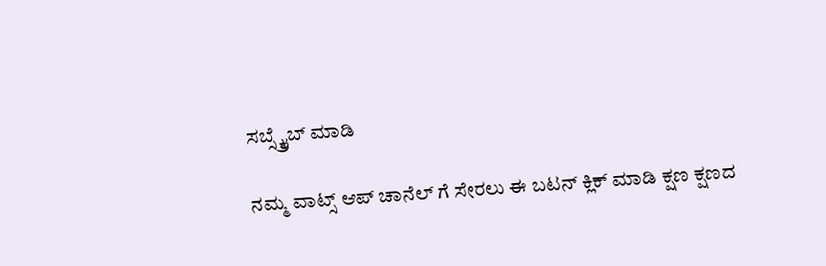ಸಬ್ಸ್ಕ್ರೈಬ್ ಮಾಡಿ

ನಮ್ಮ ವಾಟ್ಸ್ ಆಪ್ ಚಾನೆಲ್ ಗೆ ಸೇರಲು ಈ ಬಟನ್ ಕ್ಲಿಕ್ ಮಾಡಿ ಕ್ಷಣ ಕ್ಷಣದ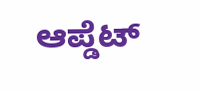ಆಪ್ಡೆಟ್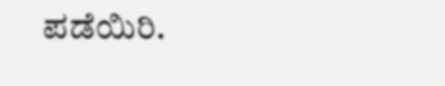ಪಡೆಯಿರಿ.